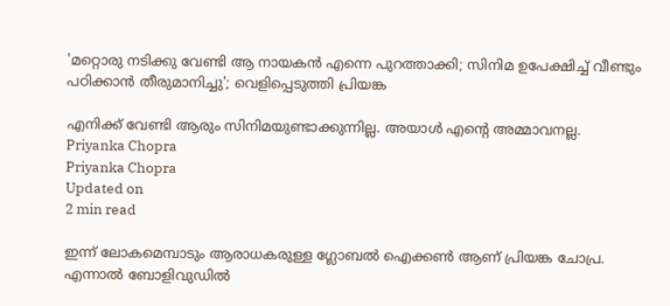'മറ്റൊരു നടിക്കു വേണ്ടി ആ നായകന്‍ എന്നെ പുറത്താക്കി; സിനിമ ഉപേക്ഷിച്ച് വീണ്ടും പഠിക്കാന്‍ തീരുമാനിച്ചു'; വെളിപ്പെടുത്തി പ്രിയങ്ക

എനിക്ക് വേണ്ടി ആരും സിനിമയുണ്ടാക്കുന്നില്ല. അയാള്‍ എന്റെ അമ്മാവനല്ല.
Priyanka Chopra
Priyanka Chopra
Updated on
2 min read

ഇന്ന് ലോകമെമ്പാടും ആരാധകരുള്ള ഗ്ലോബല്‍ ഐക്കണ്‍ ആണ് പ്രിയങ്ക ചോപ്ര. എന്നാല്‍ ബോളിവുഡില്‍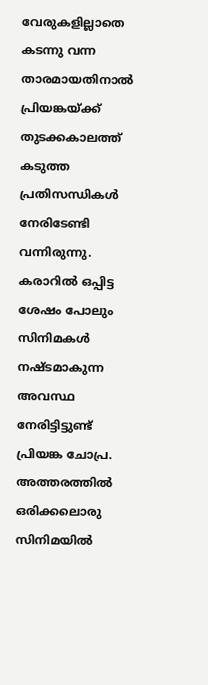വേരുകളില്ലാതെ കടന്നു വന്ന താരമായതിനാല്‍ പ്രിയങ്കയ്ക്ക് തുടക്കകാലത്ത് കടുത്ത പ്രതിസന്ധികള്‍ നേരിടേണ്ടി വന്നിരുന്നു. കരാറില്‍ ഒപ്പിട്ട ശേഷം പോലും സിനിമകള്‍ നഷ്ടമാകുന്ന അവസ്ഥ നേരിട്ടിട്ടുണ്ട് പ്രിയങ്ക ചോപ്ര. അത്തരത്തില്‍ ഒരിക്കലൊരു സിനിമയില്‍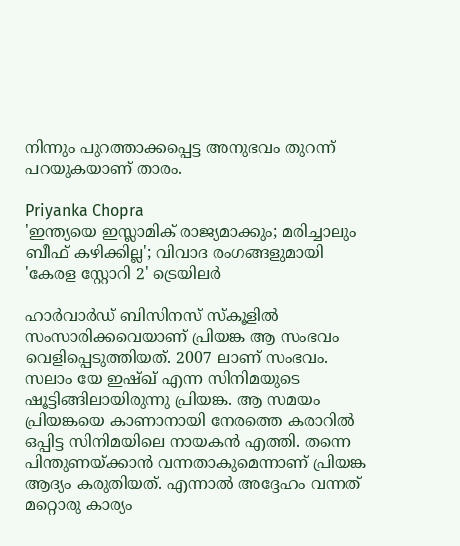നിന്നും പുറത്താക്കപ്പെട്ട അനുഭവം തുറന്ന് പറയുകയാണ് താരം.

Priyanka Chopra
'ഇന്ത്യയെ ഇസ്ലാമിക് രാജ്യമാക്കും; മരിച്ചാലും ബീഫ് കഴിക്കില്ല'; വിവാദ രംഗങ്ങളുമായി 'കേരള സ്റ്റോറി 2' ട്രെയിലര്‍

ഹാര്‍വാര്‍ഡ് ബിസിനസ് സ്‌കൂളില്‍ സംസാരിക്കവെയാണ് പ്രിയങ്ക ആ സംഭവം വെളിപ്പെടുത്തിയത്. 2007 ലാണ് സംഭവം. സലാം യേ ഇഷ്ഖ് എന്ന സിനിമയുടെ ഷൂട്ടിങ്ങിലായിരുന്നു പ്രിയങ്ക. ആ സമയം പ്രിയങ്കയെ കാണാനായി നേരത്തെ കരാറില്‍ ഒപ്പിട്ട സിനിമയിലെ നായകന്‍ എത്തി. തന്നെ പിന്തുണയ്ക്കാന്‍ വന്നതാകുമെന്നാണ് പ്രിയങ്ക ആദ്യം കരുതിയത്. എന്നാല്‍ അദ്ദേഹം വന്നത് മറ്റൊരു കാര്യം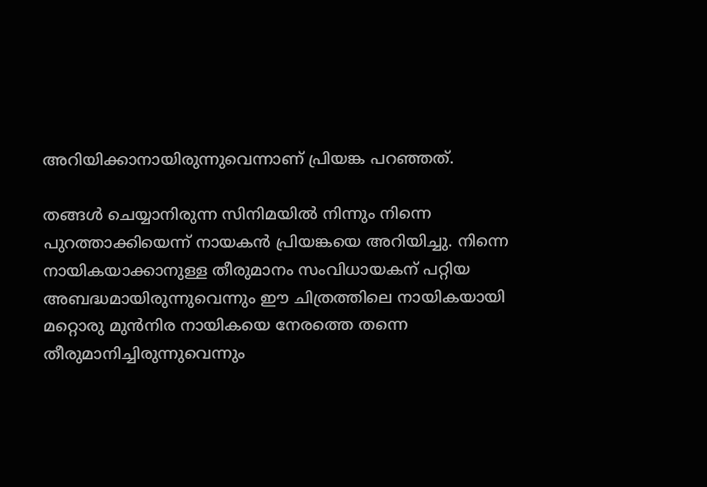അറിയിക്കാനായിരുന്നുവെന്നാണ് പ്രിയങ്ക പറഞ്ഞത്.

തങ്ങള്‍ ചെയ്യാനിരുന്ന സിനിമയില്‍ നിന്നും നിന്നെ പുറത്താക്കിയെന്ന് നായകന്‍ പ്രിയങ്കയെ അറിയിച്ചു. നിന്നെ നായികയാക്കാനുള്ള തീരുമാനം സംവിധായകന് പറ്റിയ അബദ്ധമായിരുന്നുവെന്നും ഈ ചിത്രത്തിലെ നായികയായി മറ്റൊരു മുന്‍നിര നായികയെ നേരത്തെ തന്നെ തീരുമാനിച്ചിരുന്നുവെന്നും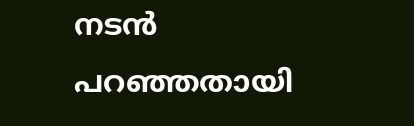നടന്‍ പറഞ്ഞതായി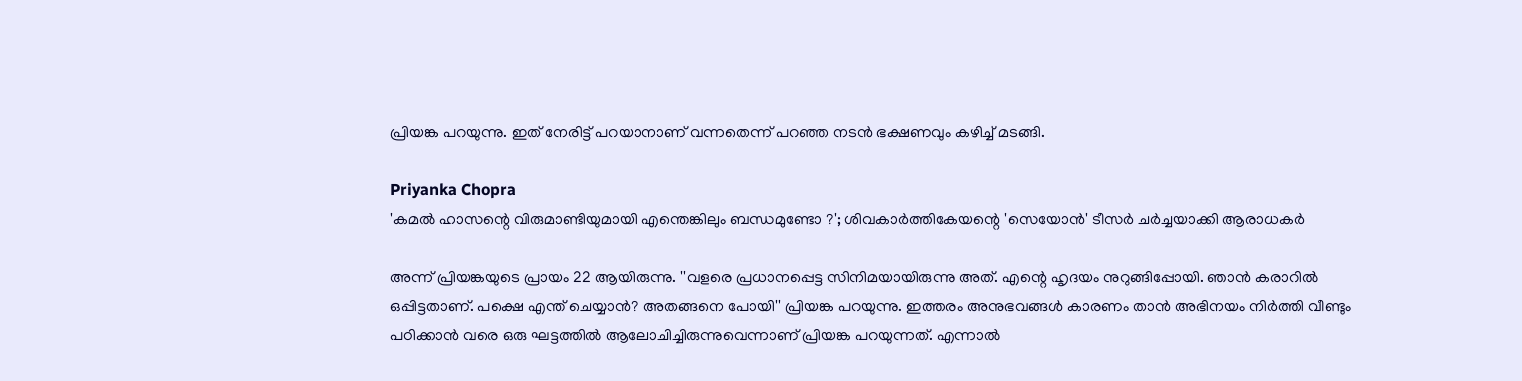പ്രിയങ്ക പറയുന്നു. ഇത് നേരിട്ട് പറയാനാണ് വന്നതെന്ന് പറഞ്ഞ നടന്‍ ഭക്ഷണവും കഴിച്ച് മടങ്ങി.

Priyanka Chopra
'കമൽ ഹാസന്റെ വിരുമാണ്ടിയുമായി എന്തെങ്കിലും ബന്ധമുണ്ടോ ?'; ശിവകാർത്തികേയന്റെ 'സെയോൻ' ടീസർ ചർച്ചയാക്കി ആരാധകർ

അന്ന് പ്രിയങ്കയുടെ പ്രായം 22 ആയിരുന്നു. ''വളരെ പ്രധാനപ്പെട്ട സിനിമയായിരുന്നു അത്. എന്റെ ഹൃദയം നുറുങ്ങിപ്പോയി. ഞാന്‍ കരാറില്‍ ഒപ്പിട്ടതാണ്. പക്ഷെ എന്ത് ചെയ്യാന്‍? അതങ്ങനെ പോയി'' പ്രിയങ്ക പറയുന്നു. ഇത്തരം അനുഭവങ്ങള്‍ കാരണം താന്‍ അഭിനയം നിര്‍ത്തി വീണ്ടും പഠിക്കാന്‍ വരെ ഒരു ഘട്ടത്തില്‍ ആലോചിച്ചിരുന്നുവെന്നാണ് പ്രിയങ്ക പറയുന്നത്. എന്നാല്‍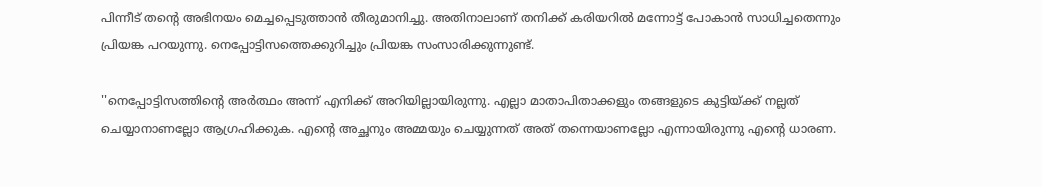പിന്നീട് തന്റെ അഭിനയം മെച്ചപ്പെടുത്താന്‍ തീരുമാനിച്ചു. അതിനാലാണ് തനിക്ക് കരിയറില്‍ മന്നോട്ട് പോകാന്‍ സാധിച്ചതെന്നും പ്രിയങ്ക പറയുന്നു. നെപ്പോട്ടിസത്തെക്കുറിച്ചും പ്രിയങ്ക സംസാരിക്കുന്നുണ്ട്.

''നെപ്പോട്ടിസത്തിന്റെ അര്‍ത്ഥം അന്ന് എനിക്ക് അറിയില്ലായിരുന്നു. എല്ലാ മാതാപിതാക്കളും തങ്ങളുടെ കുട്ടിയ്ക്ക് നല്ലത് ചെയ്യാനാണല്ലോ ആഗ്രഹിക്കുക. എന്റെ അച്ഛനും അമ്മയും ചെയ്യുന്നത് അത് തന്നെയാണല്ലോ എന്നായിരുന്നു എന്റെ ധാരണ.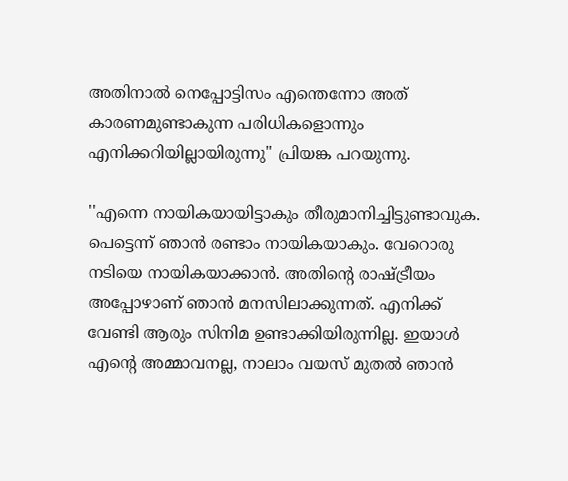അതിനാല്‍ നെപ്പോട്ടിസം എന്തെന്നോ അത് കാരണമുണ്ടാകുന്ന പരിധികളൊന്നും എനിക്കറിയില്ലായിരുന്നു'' പ്രിയങ്ക പറയുന്നു.

''എന്നെ നായികയായിട്ടാകും തീരുമാനിച്ചിട്ടുണ്ടാവുക. പെട്ടെന്ന് ഞാന്‍ രണ്ടാം നായികയാകും. വേറൊരു നടിയെ നായികയാക്കാന്‍. അതിന്റെ രാഷ്ട്രീയം അപ്പോഴാണ് ഞാന്‍ മനസിലാക്കുന്നത്. എനിക്ക് വേണ്ടി ആരും സിനിമ ഉണ്ടാക്കിയിരുന്നില്ല. ഇയാള്‍ എന്റെ അമ്മാവനല്ല, നാലാം വയസ് മുതല്‍ ഞാന്‍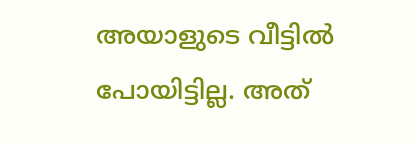അയാളുടെ വീട്ടില്‍ പോയിട്ടില്ല. അത്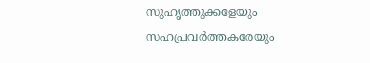സുഹൃത്തുക്കളേയും സഹപ്രവര്‍ത്തകരേയും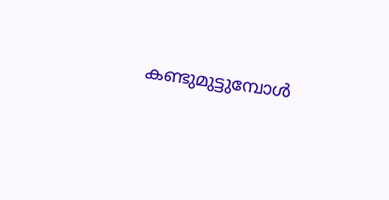കണ്ടുമുട്ടുമ്പോള്‍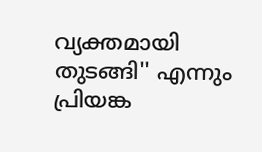വ്യക്തമായി തുടങ്ങി'' എന്നും പ്രിയങ്ക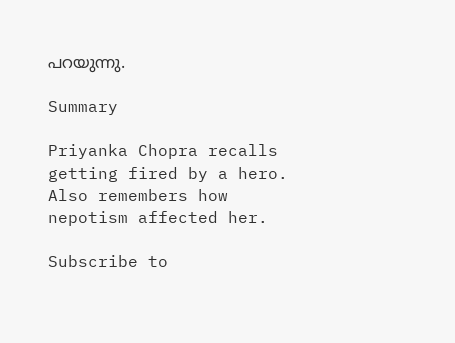പറയുന്നു.

Summary

Priyanka Chopra recalls getting fired by a hero. Also remembers how nepotism affected her.

Subscribe to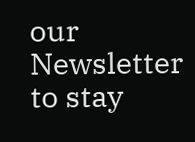our Newsletter to stay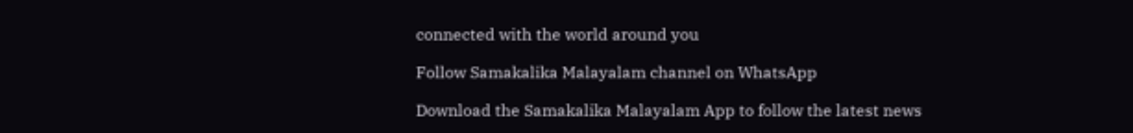connected with the world around you

Follow Samakalika Malayalam channel on WhatsApp

Download the Samakalika Malayalam App to follow the latest news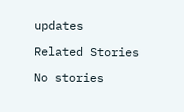updates

Related Stories

No stories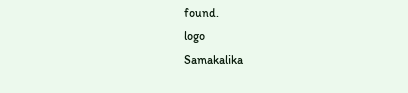found.
logo
Samakalika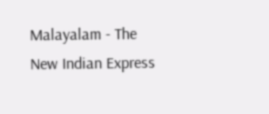Malayalam - The New Indian Express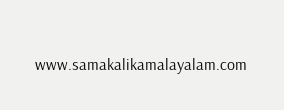www.samakalikamalayalam.com